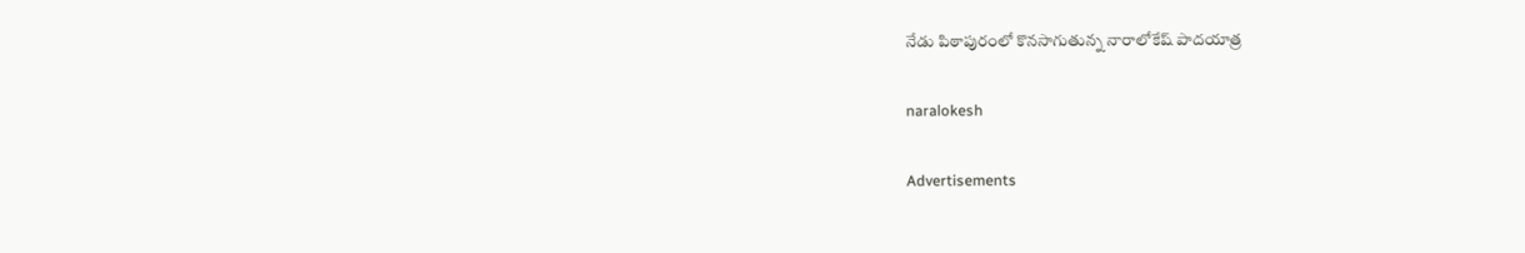నేడు పిఠాపురంలో కొనసాగుతున్న నారాలోకేష్ పాదయాత్ర

naralokesh

Advertisements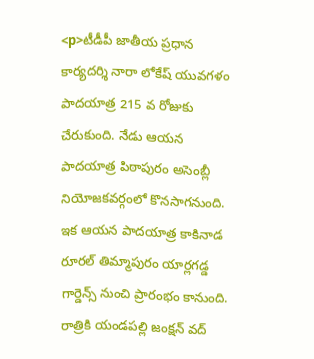<p>టీడీపీ జాతీయ ప్రధాన కార్యదర్శి నారా లోకేష్ యువగళం పాదయాత్ర 215 వ రోజుకు చేరుకుంది. నేడు ఆయన పాదయాత్ర పిఠాపురం అసెంబ్లీ నియోజకవర్గంలో కొనసాగనుంది. ఇక ఆయన పాదయాత్ర కాకినాడ రూరల్ తిమ్మాపురం యార్లగడ్డ గార్డెన్స్ నుంచి ప్రారంభం కానుంది. రాత్రికి యండపల్లి జంక్షన్ వద్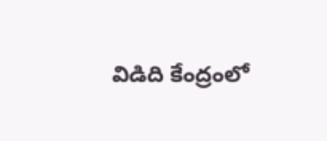విడిది కేంద్రంలో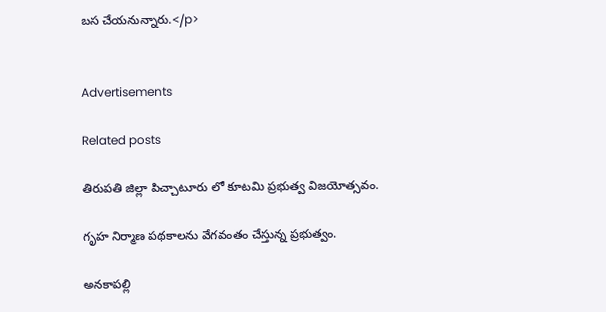బస చేయనున్నారు.</p>


Advertisements

Related posts

తిరుపతి జిల్లా పిచ్చాటూరు లో కూటమి ప్రభుత్వ విజయోత్సవం.

గృహ నిర్మాణ పథకాలను వేగవంతం చేస్తున్న ప్రభుత్వం.

అనకాపల్లి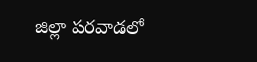జిల్లా పరవాడలో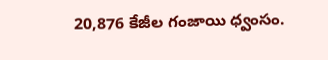20,876 కేజీల గంజాయి ధ్వంసం.